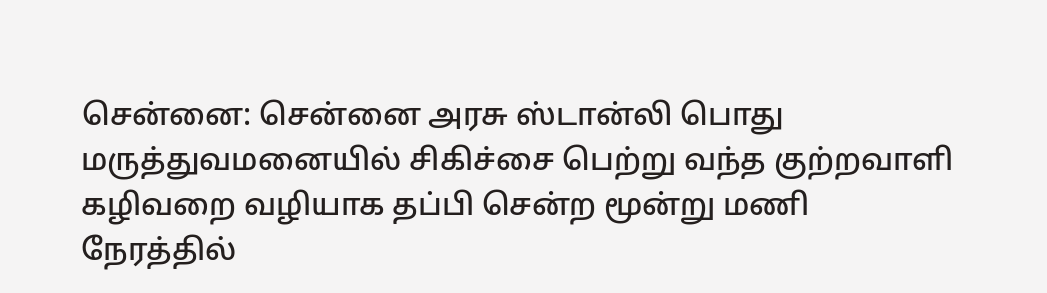சென்னை: சென்னை அரசு ஸ்டான்லி பொது மருத்துவமனையில் சிகிச்சை பெற்று வந்த குற்றவாளி கழிவறை வழியாக தப்பி சென்ற மூன்று மணி நேரத்தில்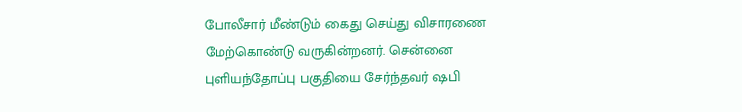போலீசார் மீண்டும் கைது செய்து விசாரணை மேற்கொண்டு வருகின்றனர். சென்னை புளியந்தோப்பு பகுதியை சேர்ந்தவர் ஷபி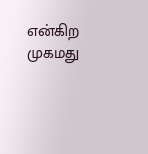என்கிற முகமது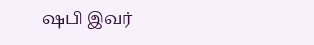ஷபி இவர்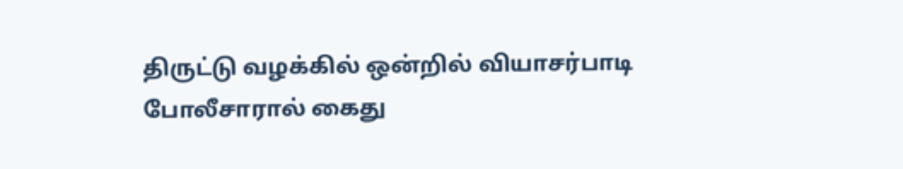திருட்டு வழக்கில் ஒன்றில் வியாசர்பாடி போலீசாரால் கைது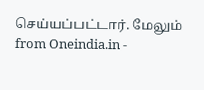செய்யப்பட்டார். மேலும்
from Oneindia.in -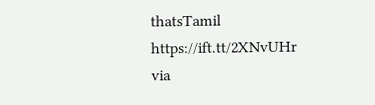thatsTamil https://ift.tt/2XNvUHr
via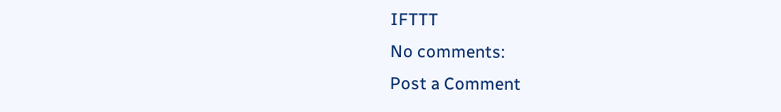IFTTT
No comments:
Post a Comment